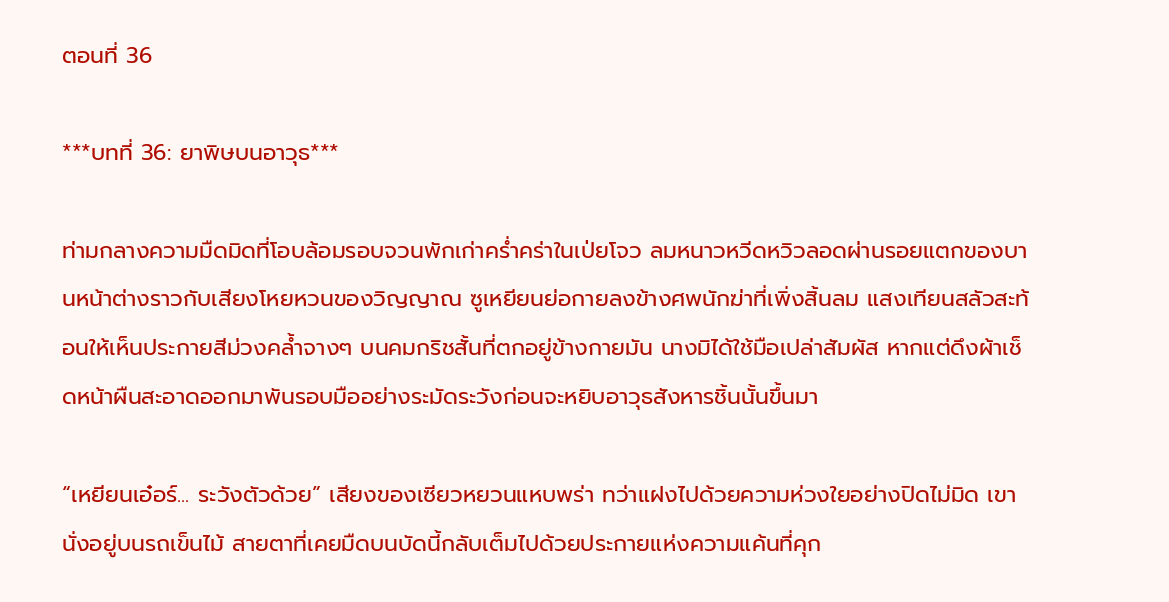ตอนที่ 36

***บทที่ 36: ยาพิษบนอาวุธ***

ท่ามกลางความมืดมิดที่โอบล้อมรอบจวนพักเก่าคร่ำคร่าในเป่ยโจว ลมหนาวหวีดหวิวลอดผ่านรอยแตกของบานหน้าต่างราวกับเสียงโหยหวนของวิญญาณ ซูเหยียนย่อกายลงข้างศพนักฆ่าที่เพิ่งสิ้นลม แสงเทียนสลัวสะท้อนให้เห็นประกายสีม่วงคล้ำจางๆ บนคมกริชสั้นที่ตกอยู่ข้างกายมัน นางมิได้ใช้มือเปล่าสัมผัส หากแต่ดึงผ้าเช็ดหน้าผืนสะอาดออกมาพันรอบมืออย่างระมัดระวังก่อนจะหยิบอาวุธสังหารชิ้นนั้นขึ้นมา

“เหยียนเอ๋อร์... ระวังตัวด้วย” เสียงของเซียวหยวนแหบพร่า ทว่าแฝงไปด้วยความห่วงใยอย่างปิดไม่มิด เขานั่งอยู่บนรถเข็นไม้ สายตาที่เคยมืดบนบัดนี้กลับเต็มไปด้วยประกายแห่งความแค้นที่คุก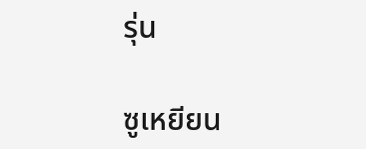รุ่น

ซูเหยียน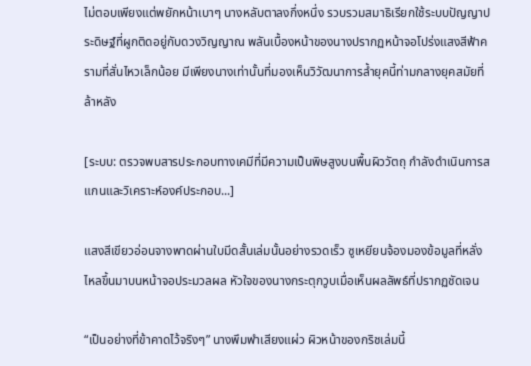ไม่ตอบเพียงแต่พยักหน้าเบาๆ นางหลับตาลงกึ่งหนึ่ง รวบรวมสมาธิเรียกใช้ระบบปัญญาประดิษฐ์ที่ผูกติดอยู่กับดวงวิญญาณ พลันเบื้องหน้าของนางปรากฏหน้าจอโปร่งแสงสีฟ้าครามที่สั่นไหวเล็กน้อย มีเพียงนางเท่านั้นที่มองเห็นวิวัฒนาการล้ำยุคนี้ท่ามกลางยุคสมัยที่ล้าหลัง

[ระบบ: ตรวจพบสารประกอบทางเคมีที่มีความเป็นพิษสูงบนพื้นผิววัตถุ กำลังดำเนินการสแกนและวิเคราะห์องค์ประกอบ...]

แสงสีเขียวอ่อนจางพาดผ่านใบมีดสั้นเล่มนั้นอย่างรวดเร็ว ซูเหยียนจ้องมองข้อมูลที่หลั่งไหลขึ้นมาบนหน้าจอประมวลผล หัวใจของนางกระตุกวูบเมื่อเห็นผลลัพธ์ที่ปรากฏชัดเจน

“เป็นอย่างที่ข้าคาดไว้จริงๆ” นางพึมพำเสียงแผ่ว ผิวหน้าของกริชเล่มนี้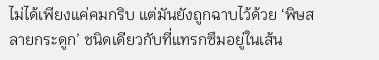ไม่ได้เพียงแค่คมกริบ แต่มันยังถูกฉาบไว้ด้วย ‘พิษสลายกระดูก’ ชนิดเดียวกับที่แทรกซึมอยู่ในเส้น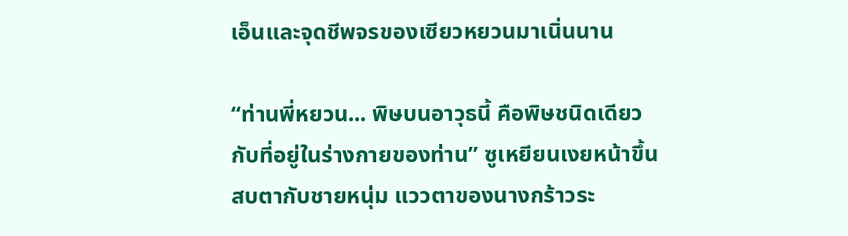เอ็นและจุดชีพจรของเซียวหยวนมาเนิ่นนาน

“ท่านพี่หยวน... พิษบนอาวุธนี้ คือพิษชนิดเดียวกับที่อยู่ในร่างกายของท่าน” ซูเหยียนเงยหน้าขึ้นสบตากับชายหนุ่ม แววตาของนางกร้าวระ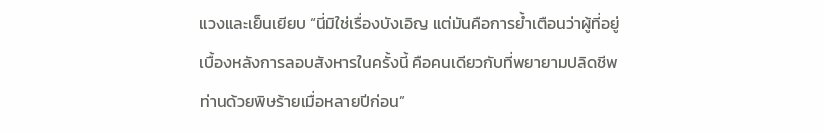แวงและเย็นเยียบ “นี่มิใช่เรื่องบังเอิญ แต่มันคือการย้ำเตือนว่าผู้ที่อยู่เบื้องหลังการลอบสังหารในครั้งนี้ คือคนเดียวกับที่พยายามปลิดชีพท่านด้วยพิษร้ายเมื่อหลายปีก่อน”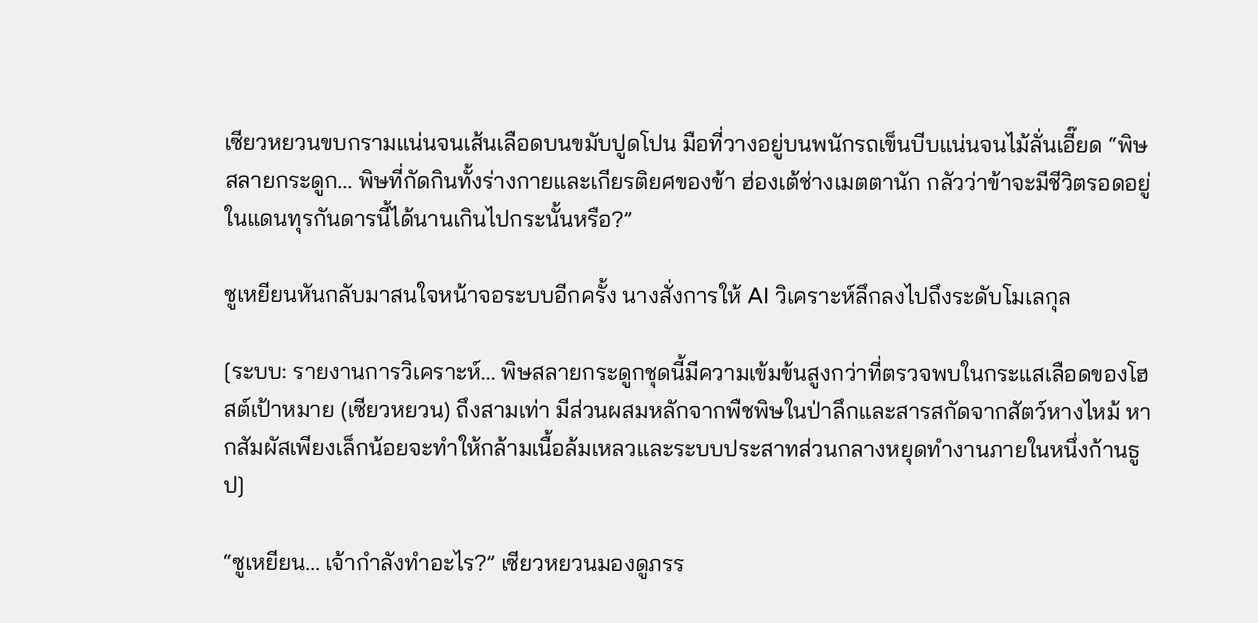เซียวหยวนขบกรามแน่นจนเส้นเลือดบนขมับปูดโปน มือที่วางอยู่บนพนักรถเข็นบีบแน่นจนไม้ลั่นเอี๊ยด “พิษสลายกระดูก... พิษที่กัดกินทั้งร่างกายและเกียรติยศของข้า ฮ่องเต้ช่างเมตตานัก กลัวว่าข้าจะมีชีวิตรอดอยู่ในแดนทุรกันดารนี้ได้นานเกินไปกระนั้นหรือ?”

ซูเหยียนหันกลับมาสนใจหน้าจอระบบอีกครั้ง นางสั่งการให้ AI วิเคราะห์ลึกลงไปถึงระดับโมเลกุล

[ระบบ: รายงานการวิเคราะห์... พิษสลายกระดูกชุดนี้มีความเข้มข้นสูงกว่าที่ตรวจพบในกระแสเลือดของโฮสต์เป้าหมาย (เซียวหยวน) ถึงสามเท่า มีส่วนผสมหลักจากพืชพิษในป่าลึกและสารสกัดจากสัตว์หางไหม้ หากสัมผัสเพียงเล็กน้อยจะทำให้กล้ามเนื้อล้มเหลวและระบบประสาทส่วนกลางหยุดทำงานภายในหนึ่งก้านธูป]

“ซูเหยียน... เจ้ากำลังทำอะไร?” เซียวหยวนมองดูภรร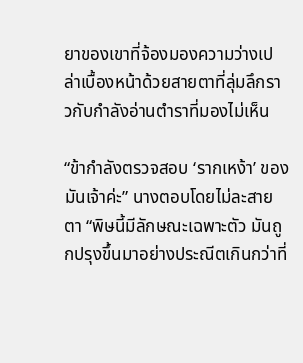ยาของเขาที่จ้องมองความว่างเปล่าเบื้องหน้าด้วยสายตาที่ลุ่มลึกราวกับกำลังอ่านตำราที่มองไม่เห็น

“ข้ากำลังตรวจสอบ ‘รากเหง้า’ ของมันเจ้าค่ะ” นางตอบโดยไม่ละสายตา “พิษนี้มีลักษณะเฉพาะตัว มันถูกปรุงขึ้นมาอย่างประณีตเกินกว่าที่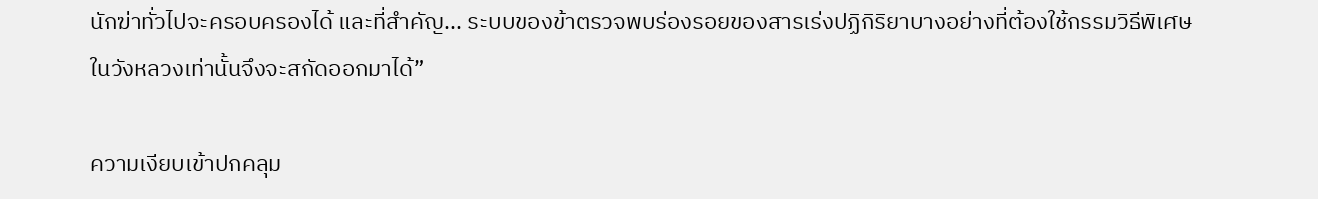นักฆ่าทั่วไปจะครอบครองได้ และที่สำคัญ... ระบบของข้าตรวจพบร่องรอยของสารเร่งปฏิกิริยาบางอย่างที่ต้องใช้กรรมวิธีพิเศษในวังหลวงเท่านั้นจึงจะสกัดออกมาได้”

ความเงียบเข้าปกคลุม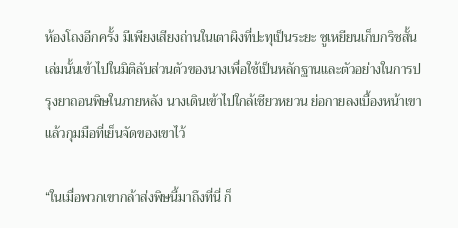ห้องโถงอีกครั้ง มีเพียงเสียงถ่านในเตาผิงที่ปะทุเป็นระยะ ซูเหยียนเก็บกริชสั้นเล่มนั้นเข้าไปในมิติลับส่วนตัวของนางเพื่อใช้เป็นหลักฐานและตัวอย่างในการปรุงยาถอนพิษในภายหลัง นางเดินเข้าไปใกล้เซียวหยวน ย่อกายลงเบื้องหน้าเขาแล้วกุมมือที่เย็นจัดของเขาไว้

“ในเมื่อพวกเขากล้าส่งพิษนี้มาถึงที่นี่ ก็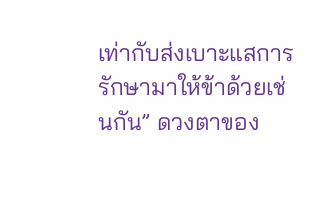เท่ากับส่งเบาะแสการรักษามาให้ข้าด้วยเช่นกัน” ดวงตาของ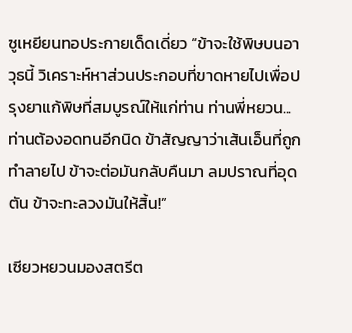ซูเหยียนทอประกายเด็ดเดี่ยว “ข้าจะใช้พิษบนอาวุธนี้ วิเคราะห์หาส่วนประกอบที่ขาดหายไปเพื่อปรุงยาแก้พิษที่สมบูรณ์ให้แก่ท่าน ท่านพี่หยวน... ท่านต้องอดทนอีกนิด ข้าสัญญาว่าเส้นเอ็นที่ถูกทำลายไป ข้าจะต่อมันกลับคืนมา ลมปราณที่อุดตัน ข้าจะทะลวงมันให้สิ้น!”

เซียวหยวนมองสตรีต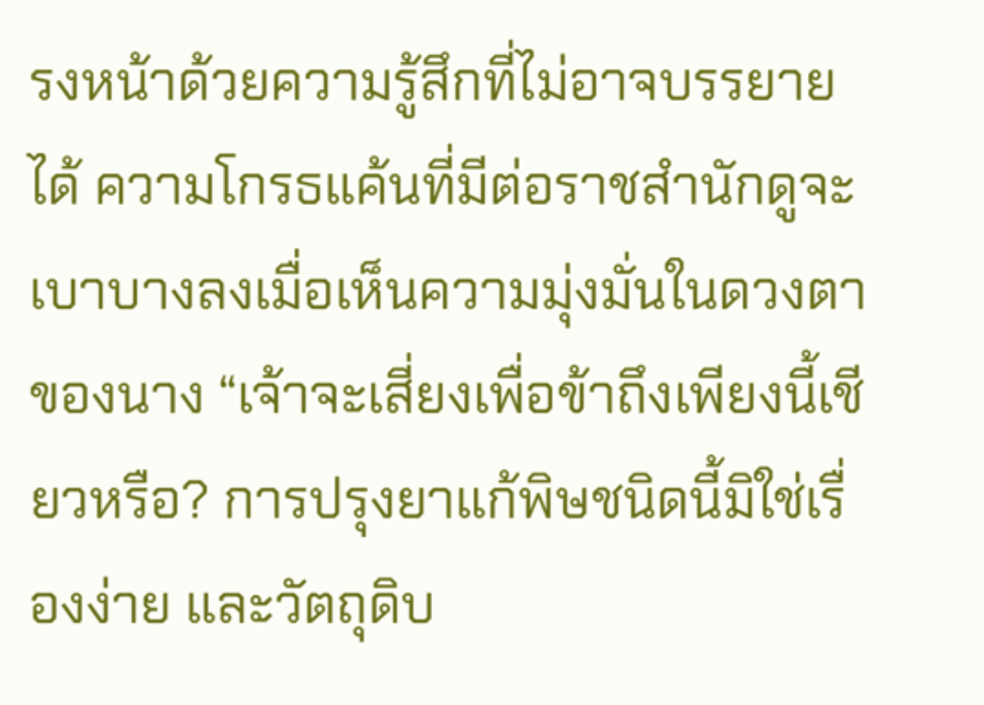รงหน้าด้วยความรู้สึกที่ไม่อาจบรรยายได้ ความโกรธแค้นที่มีต่อราชสำนักดูจะเบาบางลงเมื่อเห็นความมุ่งมั่นในดวงตาของนาง “เจ้าจะเสี่ยงเพื่อข้าถึงเพียงนี้เชียวหรือ? การปรุงยาแก้พิษชนิดนี้มิใช่เรื่องง่าย และวัตถุดิบ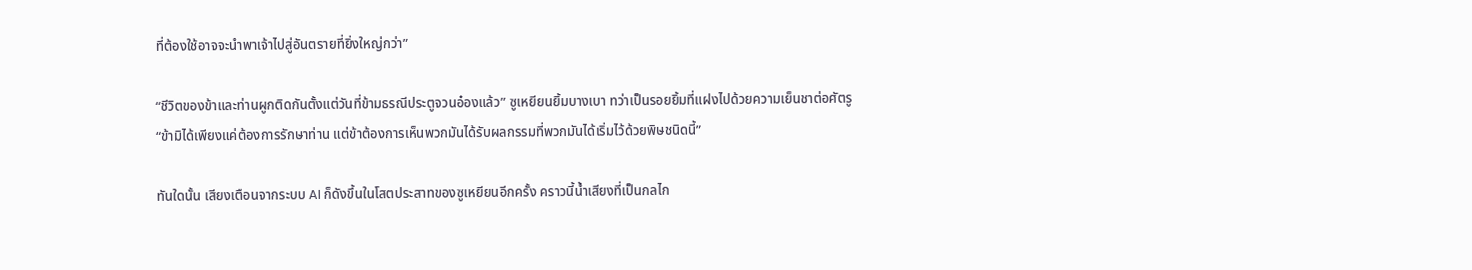ที่ต้องใช้อาจจะนำพาเจ้าไปสู่อันตรายที่ยิ่งใหญ่กว่า”

“ชีวิตของข้าและท่านผูกติดกันตั้งแต่วันที่ข้ามธรณีประตูจวนอ๋องแล้ว” ซูเหยียนยิ้มบางเบา ทว่าเป็นรอยยิ้มที่แฝงไปด้วยความเย็นชาต่อศัตรู “ข้ามิได้เพียงแค่ต้องการรักษาท่าน แต่ข้าต้องการเห็นพวกมันได้รับผลกรรมที่พวกมันได้เริ่มไว้ด้วยพิษชนิดนี้”

ทันใดนั้น เสียงเตือนจากระบบ AI ก็ดังขึ้นในโสตประสาทของซูเหยียนอีกครั้ง คราวนี้น้ำเสียงที่เป็นกลไก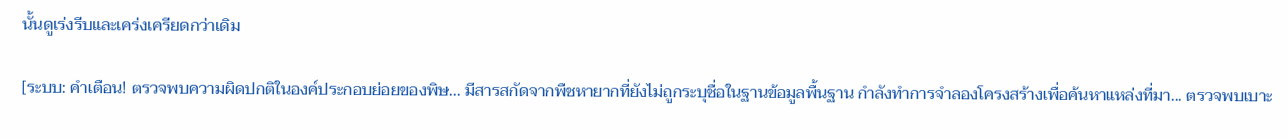นั้นดูเร่งรีบและเคร่งเครียดกว่าเดิม

[ระบบ: คำเตือน! ตรวจพบความผิดปกติในองค์ประกอบย่อยของพิษ... มีสารสกัดจากพืชหายากที่ยังไม่ถูกระบุชื่อในฐานข้อมูลพื้นฐาน กำลังทำการจำลองโครงสร้างเพื่อค้นหาแหล่งที่มา... ตรวจพบเบาะ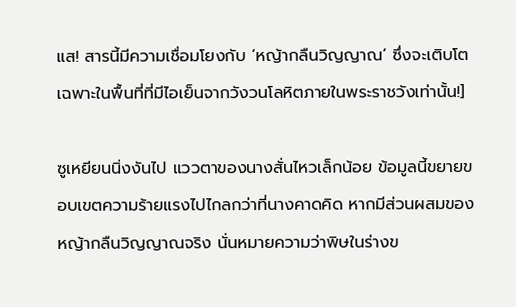แส! สารนี้มีความเชื่อมโยงกับ ‘หญ้ากลืนวิญญาณ’ ซึ่งจะเติบโตเฉพาะในพื้นที่ที่มีไอเย็นจากวังวนโลหิตภายในพระราชวังเท่านั้น!]

ซูเหยียนนิ่งงันไป แววตาของนางสั่นไหวเล็กน้อย ข้อมูลนี้ขยายขอบเขตความร้ายแรงไปไกลกว่าที่นางคาดคิด หากมีส่วนผสมของหญ้ากลืนวิญญาณจริง นั่นหมายความว่าพิษในร่างข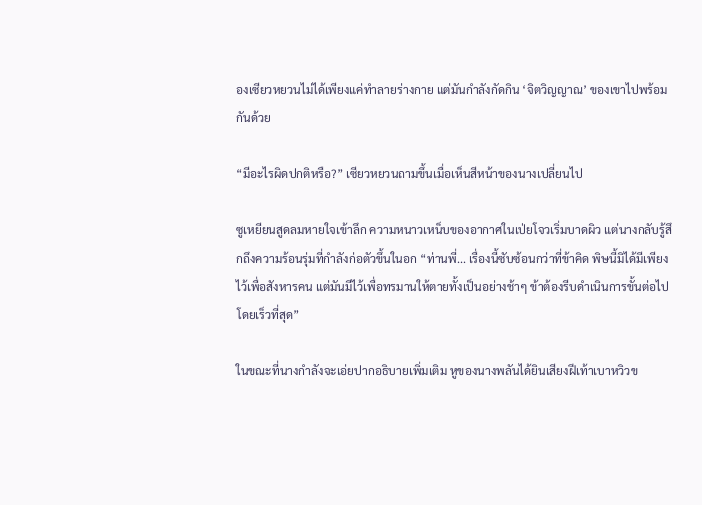องเซียวหยวนไม่ได้เพียงแค่ทำลายร่างกาย แต่มันกำลังกัดกิน ‘จิตวิญญาณ’ ของเขาไปพร้อมกันด้วย

“มีอะไรผิดปกติหรือ?” เซียวหยวนถามขึ้นเมื่อเห็นสีหน้าของนางเปลี่ยนไป

ซูเหยียนสูดลมหายใจเข้าลึก ความหนาวเหน็บของอากาศในเป่ยโจวเริ่มบาดผิว แต่นางกลับรู้สึกถึงความร้อนรุ่มที่กำลังก่อตัวขึ้นในอก “ท่านพี่... เรื่องนี้ซับซ้อนกว่าที่ข้าคิด พิษนี้มิได้มีเพียงไว้เพื่อสังหารคน แต่มันมีไว้เพื่อทรมานให้ตายทั้งเป็นอย่างช้าๆ ข้าต้องรีบดำเนินการขั้นต่อไปโดยเร็วที่สุด”

ในขณะที่นางกำลังจะเอ่ยปากอธิบายเพิ่มเติม หูของนางพลันได้ยินเสียงฝีเท้าเบาหวิวข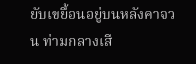ยับเขยื้อนอยู่บนหลังคาจวน ท่ามกลางเสี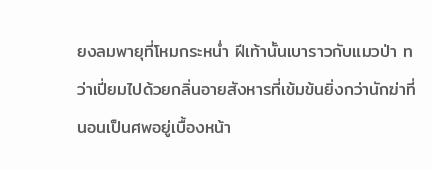ยงลมพายุที่โหมกระหน่ำ ฝีเท้านั้นเบาราวกับแมวป่า ทว่าเปี่ยมไปด้วยกลิ่นอายสังหารที่เข้มข้นยิ่งกว่านักฆ่าที่นอนเป็นศพอยู่เบื้องหน้า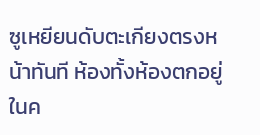ซูเหยียนดับตะเกียงตรงหน้าทันที ห้องทั้งห้องตกอยู่ในค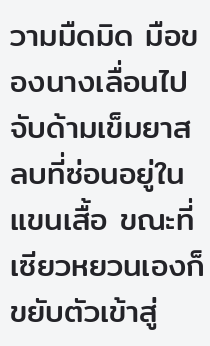วามมืดมิด มือของนางเลื่อนไปจับด้ามเข็มยาสลบที่ซ่อนอยู่ในแขนเสื้อ ขณะที่เซียวหยวนเองก็ขยับตัวเข้าสู่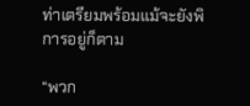ท่าเตรียมพร้อมแม้จะยังพิการอยู่ก็ตาม

“พวก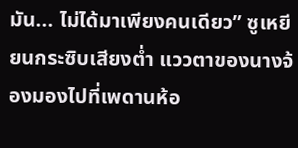มัน... ไม่ได้มาเพียงคนเดียว” ซูเหยียนกระซิบเสียงต่ำ แววตาของนางจ้องมองไปที่เพดานห้อ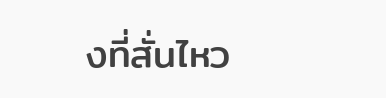งที่สั่นไหว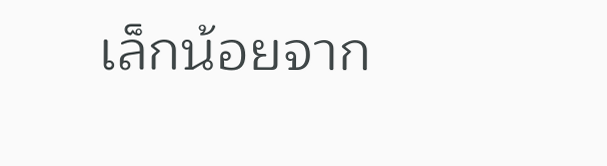เล็กน้อยจาก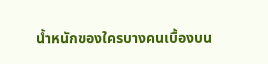น้ำหนักของใครบางคนเบื้องบน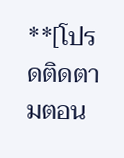**[โปรดติดตามตอน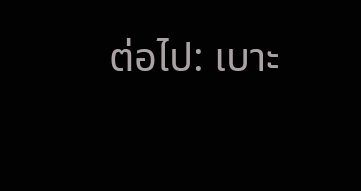ต่อไป: เบาะ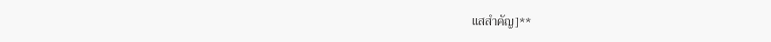แสสำคัญ]**